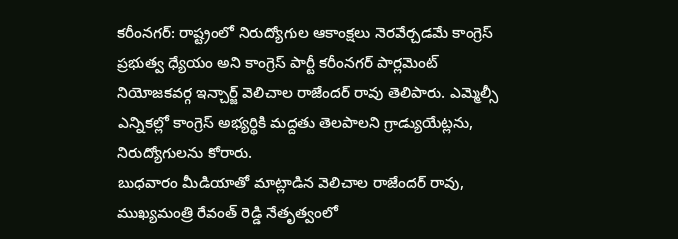కరీంనగర్: రాష్ట్రంలో నిరుద్యోగుల ఆకాంక్షలు నెరవేర్చడమే కాంగ్రెస్ ప్రభుత్వ ధ్యేయం అని కాంగ్రెస్ పార్టీ కరీంనగర్ పార్లమెంట్ నియోజకవర్గ ఇన్చార్జ్ వెలిచాల రాజేందర్ రావు తెలిపారు. ఎమ్మెల్సీ ఎన్నికల్లో కాంగ్రెస్ అభ్యర్థికి మద్దతు తెలపాలని గ్రాడ్యుయేట్లను, నిరుద్యోగులను కోరారు.
బుధవారం మీడియాతో మాట్లాడిన వెలిచాల రాజేందర్ రావు, ముఖ్యమంత్రి రేవంత్ రెడ్డి నేతృత్వంలో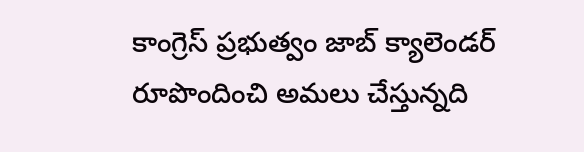కాంగ్రెస్ ప్రభుత్వం జాబ్ క్యాలెండర్ రూపొందించి అమలు చేస్తున్నది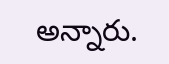అన్నారు.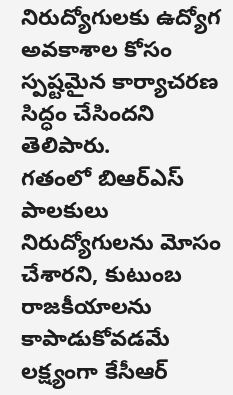నిరుద్యోగులకు ఉద్యోగ అవకాశాల కోసం స్పష్టమైన కార్యాచరణ సిద్ధం చేసిందని తెలిపారు.
గతంలో బిఆర్ఎస్ పాలకులు నిరుద్యోగులను మోసం చేశారని, కుటుంబ రాజకీయాలను కాపాడుకోవడమే లక్ష్యంగా కేసీఆర్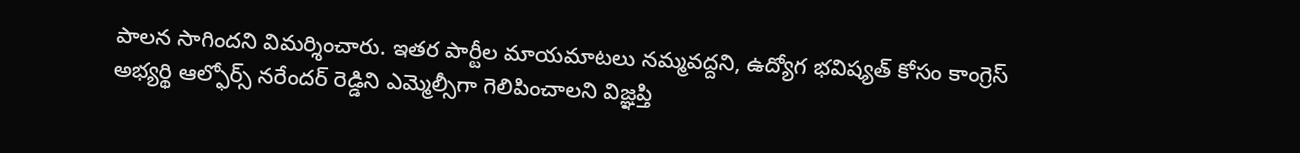పాలన సాగిందని విమర్శించారు. ఇతర పార్టీల మాయమాటలు నమ్మవద్దని, ఉద్యోగ భవిష్యత్ కోసం కాంగ్రెస్ అభ్యర్థి ఆల్ఫోర్స్ నరేందర్ రెడ్డిని ఎమ్మెల్సీగా గెలిపించాలని విజ్ఞప్తి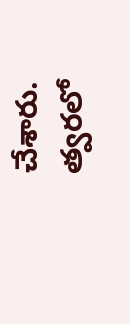చేశారు.
త్వరలో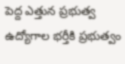పెద్ద ఎత్తున ప్రభుత్వ ఉద్యోగాల భర్తీకి ప్రభుత్వం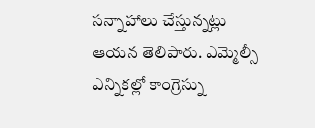సన్నాహాలు చేస్తున్నట్లు ఆయన తెలిపారు. ఎమ్మెల్సీ ఎన్నికల్లో కాంగ్రెస్ను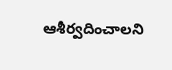ఆశీర్వదించాలని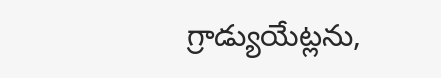గ్రాడ్యుయేట్లను,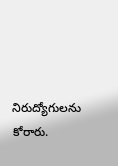నిరుద్యోగులను కోరారు.